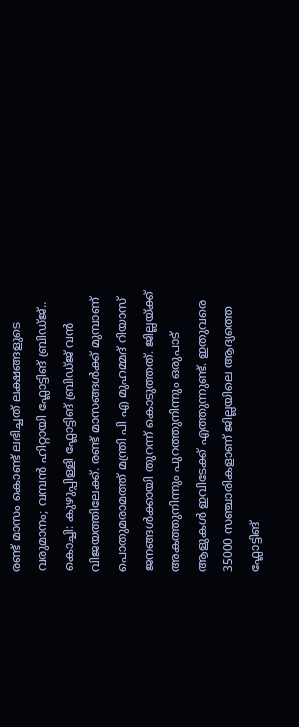രണ്ട് മാസം കൊണ്ട് ലഭിച്ചത് ലക്ഷങ്ങളുടെ വരുമാനം; വമ്പൻ ഹിറ്റായി ഫ്ലോട്ടിങ് ബ്രിഡ്ജ്..
കൊച്ചി: കുഴുപ്പിള്ളി ഫ്ലോട്ടിങ് ബ്രിഡ്ജ് വൻ വിജയത്തിലേക്ക്. രണ്ട് മാസങ്ങൾക്ക് മുമ്പാണ് പൊതുമരാമത്ത് മന്ത്രി പി എ മുഹമ്മദ് റിയാസ് ജനങ്ങൾക്കായി തുറന്ന് കൊടുത്തത്. ജില്ലയ്ക്ക് അകത്തുനിന്നും പുറത്തുനിന്നും ഒരുപാട് ആളുകൾ ഇവിടേക്ക് എത്തുന്നുണ്ട്. ഇതുവരെ 35000 സഞ്ചാരികളാണ് ജില്ലയിലെ ആദ്യത്തെ ഫ്ലോട്ടിങ്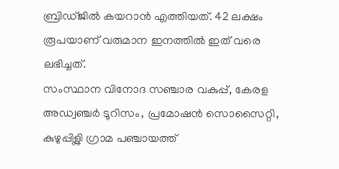ബ്രിഡ്ജിൽ കയറാൻ എത്തിയത്. 42 ലക്ഷം രൂപയാണ് വരുമാന ഇനത്തിൽ ഇത് വരെ ലഭിച്ചത്.
സംസ്ഥാന വിനോദ സഞ്ചാര വകുപ്പ്, കേരള അഡ്വഞ്ചർ ടൂറിസം, പ്രമോഷൻ സൊസൈറ്റി, കുഴുപ്പിള്ലി ഗ്രാമ പഞ്ചായത്ത്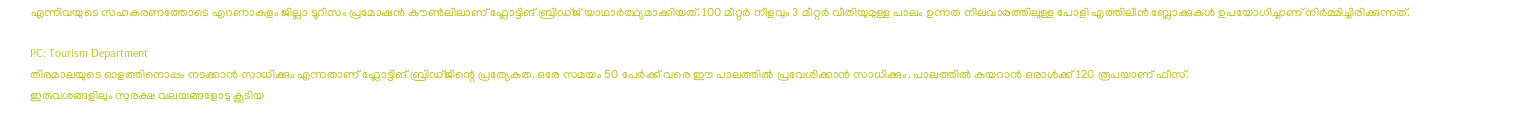എന്നിവയുടെ സഹകരണത്തോടെ എറണാകുളം ജില്ലാ ടൂറിസം പ്രമോഷൻ കൗൺലിലാണ് ഫ്ലോട്ടിങ് ബ്രിഡ്ജ് യാഥാർത്ഥ്യമാക്കിയത്. 100 മീറ്റർ നീളവും 3 മീറ്റർ വീതിയുമുള്ള പാലം ഉന്നത നിലവാരത്തിലുള്ള പോളി എത്തിലീൻ ബ്ലോക്കുകൾ ഉപയോഗിച്ചാണ് നിർമ്മിച്ചിരിക്കുന്നത്.

PC: Tourism Department
തിരമാലയുടെ ഓളത്തിനൊപ്പം നടക്കാൻ സാധിക്കും എന്നതാണ് ഫ്ലോട്ടിങ് ബ്രിഡ്ജിന്റെ പ്രത്യേകത. ഒരേ സമയം 50 പേർക്ക് വരെ ഈ പാലത്തിൽ പ്രവേശിക്കാൻ സാധിക്കും. പാലത്തിൽ കയറാൻ ഒരാൾക്ക് 120 രൂപയാണ് ഫീസ്.
ഇരുവശങ്ങളിലും സുരക്ഷ വലയങ്ങളോടു കൂടിയ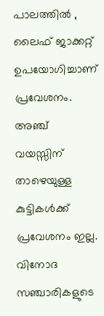പാലത്തിൽ , ലൈഫ് ജാക്കറ്റ് ഉപയോഗിച്ചാണ് പ്രവേശനം. അഞ്ച് വയസ്സിന് താഴെയുള്ള കുട്ടികൾക്ക് പ്രവേശനം ഇല്ല. വിനോദ സഞ്ചാരികളുടെ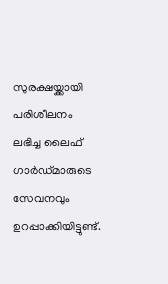സുരക്ഷയ്ക്കായി പരിശീലനം ലഭിച്ച ലൈഫ് ഗാർഡ്മാരുടെ സേവനവും ഉറപ്പാക്കിയിട്ടുണ്ട്.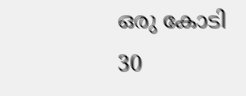ഒരു കോടി 30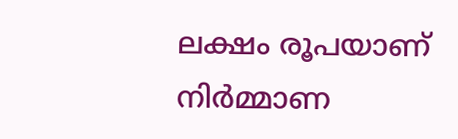ലക്ഷം രൂപയാണ് നിർമ്മാണ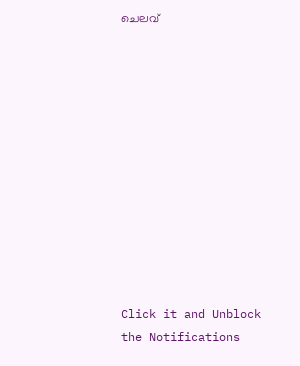ചെലവ്












Click it and Unblock the Notifications